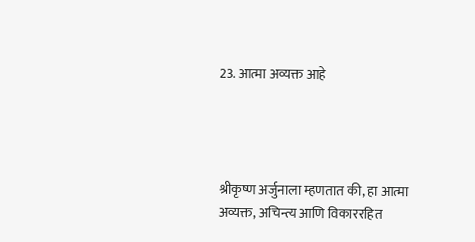23. आत्मा अव्यक्त आहे




श्रीकृष्ण अर्जुनाला म्हणतात की, हा आत्मा अव्यक्त, अचिन्त्य आणि विकाररहित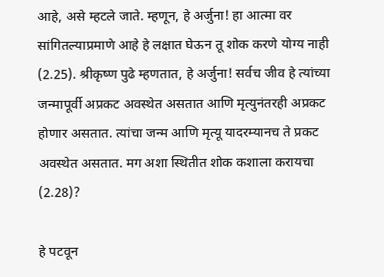आहे, असे म्हटले जाते. म्हणून, हे अर्जुना! हा आत्मा वर सांगितल्याप्रमाणे आहे हे लक्षात घेऊन तू शोक करणे योग्य नाही (2.25). श्रीकृष्ण पुढे म्हणतात, हे अर्जुना! सर्वच जीव हे त्यांच्या जन्मापूर्वी अप्रकट अवस्थेत असतात आणि मृत्युनंतरही अप्रकट होणार असतात. त्यांचा जन्म आणि मृत्यू यादरम्यानच ते प्रकट अवस्थेत असतात. मग अशा स्थितीत शोक कशाला करायचा (2.28)?

हे पटवून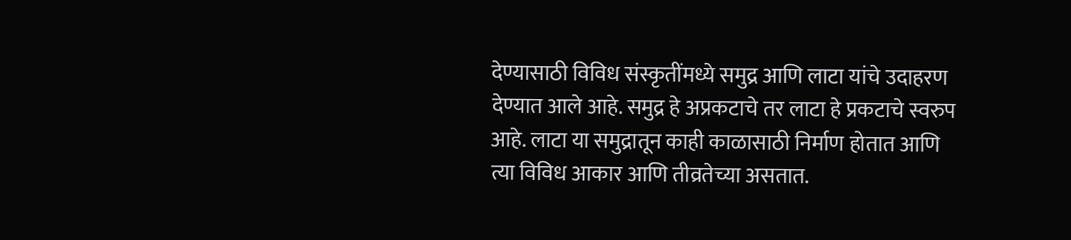देण्यासाठी विविध संस्कृतींमध्ये समुद्र आणि लाटा यांचे उदाहरण देण्यात आले आहे. समुद्र हे अप्रकटाचे तर लाटा हे प्रकटाचे स्वरुप आहे. लाटा या समुद्रातून काही काळासाठी निर्माण होतात आणि त्या विविध आकार आणि तीव्रतेच्या असतात.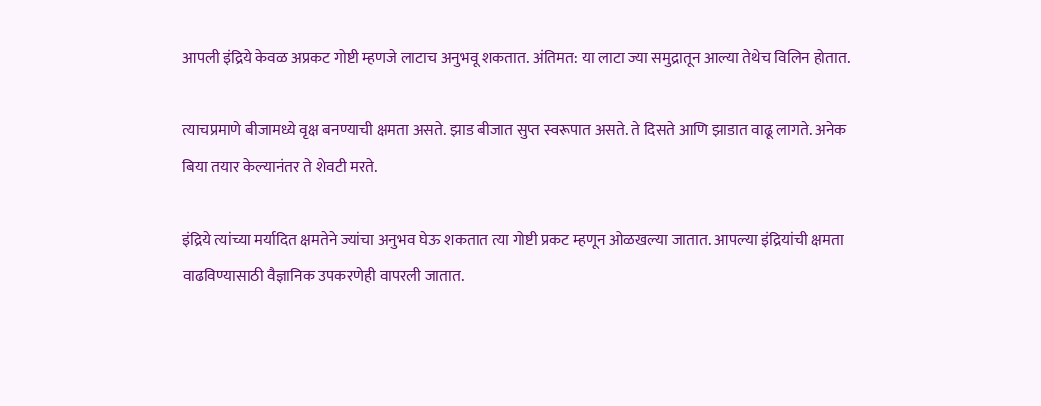आपली इंद्रिये केवळ अप्रकट गोष्टी म्हणजे लाटाच अनुभवू शकतात. अंतिमत: या लाटा ज्या समुद्रातून आल्या तेथेच विलिन होतात.

त्याचप्रमाणे बीजामध्ये वृक्ष बनण्याची क्षमता असते. झाड बीजात सुप्त स्वरूपात असते. ते दिसते आणि झाडात वाढू लागते. अनेक बिया तयार केल्यानंतर ते शेवटी मरते.

इंद्रिये त्यांच्या मर्यादित क्षमतेने ज्यांचा अनुभव घेऊ शकतात त्या गोष्टी प्रकट म्हणून ओळखल्या जातात. आपल्या इंद्रियांची क्षमता वाढविण्यासाठी वैज्ञानिक उपकरणेही वापरली जातात.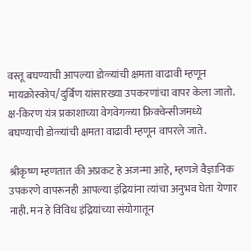वस्तू बघण्याची आपल्या डोळ्यांची क्षमता वाढावी म्हणून मायक्रोस्कोप/दुर्बिण यांसारख्या उपकरणांचा वापर केला जातो. क्ष-किरण यंत्र प्रकाशाच्या वेगवेगळ्या फ्रिक्वेन्सीजमध्ये बघण्याची डोळ्यांची क्षमता वाढावी म्हणून वापरले जाते.

श्रीकृष्ण म्हणतात की अप्रकट हे अजन्मा आहे, म्हणजे वैज्ञानिक उपकरणे वापरूनही आपल्या इंद्रियांना त्यांचा अनुभव घेता येणार नाही. मन हे विविध इंद्रियांच्या संयोगातून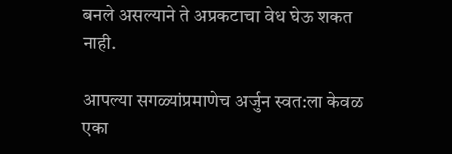बनले असल्याने ते अप्रकटाचा वेध घेऊ शकत नाही.

आपल्या सगळ्यांप्रमाणेच अर्जुन स्वत:ला केवळ एका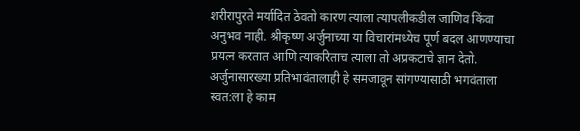शरीरापुरते मर्यादित ठेवतो कारण त्याला त्यापलीकडील जाणिव किंवा अनुभव नाही. श्रीकृष्ण अर्जुनाच्या या विचारांमध्येच पूर्ण बदल आणण्याचा प्रयत्न करतात आणि त्याकरिताच त्याला तो अप्रकटाचे ज्ञान देतो. अर्जुनासारख्या प्रतिभावंतालाही हे समजावून सांगण्यासाठी भगवंताला स्वत:ला हे काम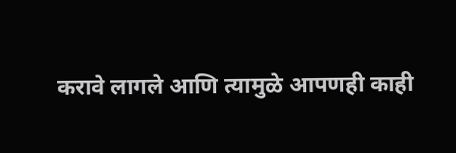करावे लागले आणि त्यामुळे आपणही काही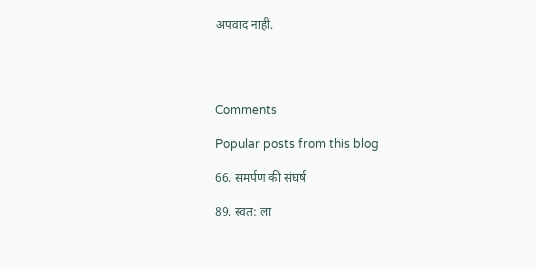अपवाद नाही.




Comments

Popular posts from this blog

66. समर्पण की संघर्ष

89. स्वत: ला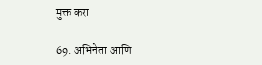मुक्त करा

69. अभिनेता आणि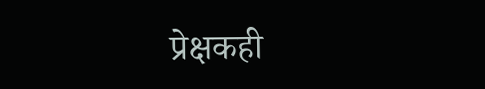प्रेक्षकही